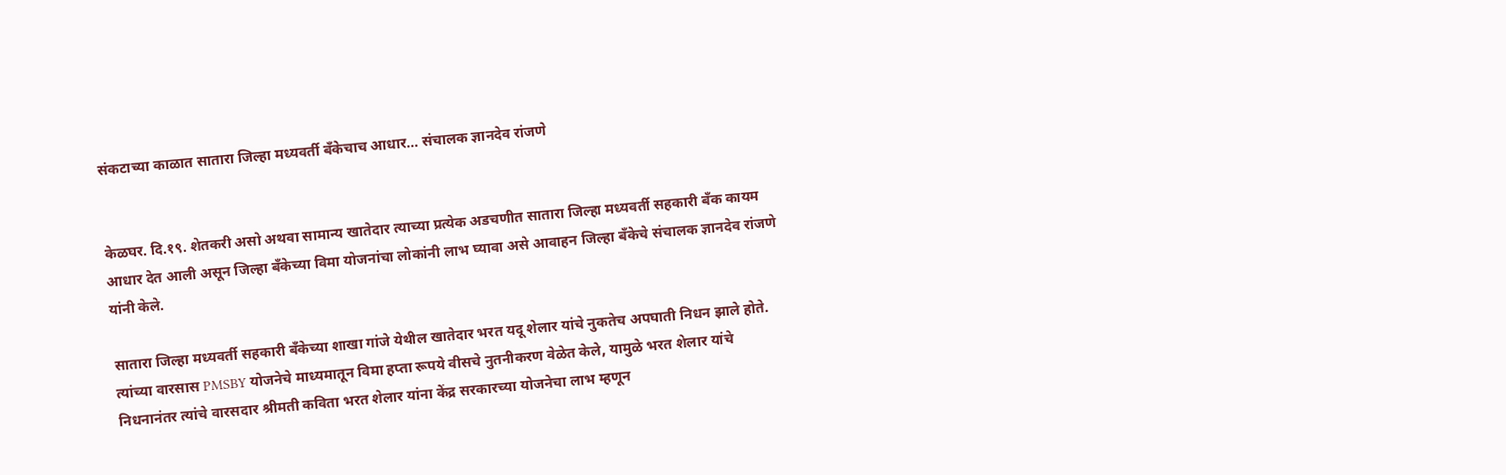संकटाच्या काळात सातारा जिल्हा मध्यवर्ती बँकेचाच आधार… संचालक ज्ञानदेव रांजणे


केळघर. दि.१९. शेतकरी असो अथवा सामान्य खातेदार त्याच्या प्रत्येक अडचणीत सातारा जिल्हा मध्यवर्ती सहकारी बँक कायम आधार देत आली असून जिल्हा बँकेच्या विमा योजनांचा लोकांनी लाभ घ्यावा असे आवाहन जिल्हा बँकेचे संचालक ज्ञानदेव रांजणे यांनी केले.

सातारा जिल्हा मध्यवर्ती सहकारी बँकेच्या शाखा गांजे येथील खातेदार भरत यदू शेलार यांचे नुकतेच अपघाती निधन झाले होते. त्यांच्या वारसास PMSBY योजनेचे माध्यमातून विमा हप्ता रूपये वीसचे नुतनीकरण वेळेत केले, यामुळे भरत शेलार यांचे निधनानंतर त्यांचे वारसदार श्रीमती कविता भरत शेलार यांना केंद्र सरकारच्या योजनेचा लाभ म्हणून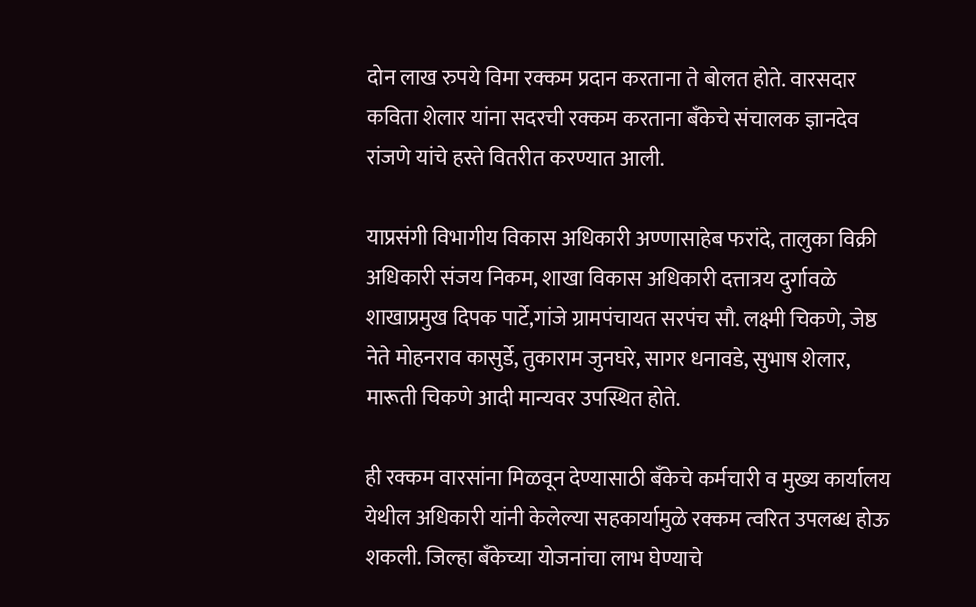दोन लाख रुपये विमा रक्कम प्रदान करताना ते बोलत होते. वारसदार कविता शेलार यांना सदरची रक्कम करताना बॅंकेचे संचालक ज्ञानदेव रांजणे यांचे हस्ते वितरीत करण्यात आली.

याप्रसंगी विभागीय विकास अधिकारी अण्णासाहेब फरांदे, तालुका विक्री अधिकारी संजय निकम, शाखा विकास अधिकारी दत्तात्रय दुर्गावळे शाखाप्रमुख दिपक पार्टे,गांजे ग्रामपंचायत सरपंच सौ. लक्ष्मी चिकणे, जेष्ठ नेते मोहनराव कासुर्डे, तुकाराम जुनघरे, सागर धनावडे, सुभाष शेलार, मारूती चिकणे आदी मान्यवर उपस्थित होते.

ही रक्कम वारसांना मिळवून देण्यासाठी बॅंकेचे कर्मचारी व मुख्य कार्यालय येथील अधिकारी यांनी केलेल्या सहकार्यामुळे रक्कम त्वरित उपलब्ध होऊ शकली. जिल्हा बँकेच्या योजनांचा लाभ घेण्याचे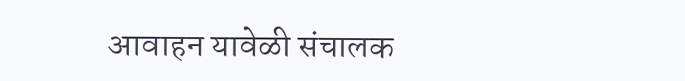आवाहन यावेळी संचालक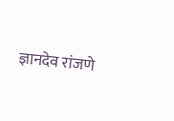ज्ञानदेव रांजणे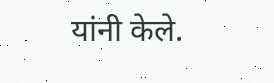यांनी केले.